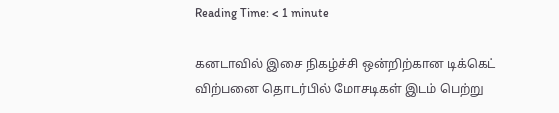Reading Time: < 1 minute

கனடாவில் இசை நிகழ்ச்சி ஒன்றிற்கான டிக்கெட் விற்பனை தொடர்பில் மோசடிகள் இடம் பெற்று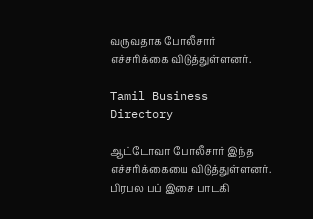வருவதாக போலீசார் எச்சரிக்கை விடுத்துள்ளனர்.

Tamil Business Directory

ஆட்டோவா போலீசார் இந்த எச்சரிக்கையை விடுத்துள்ளனர். பிரபல பப் இசை பாடகி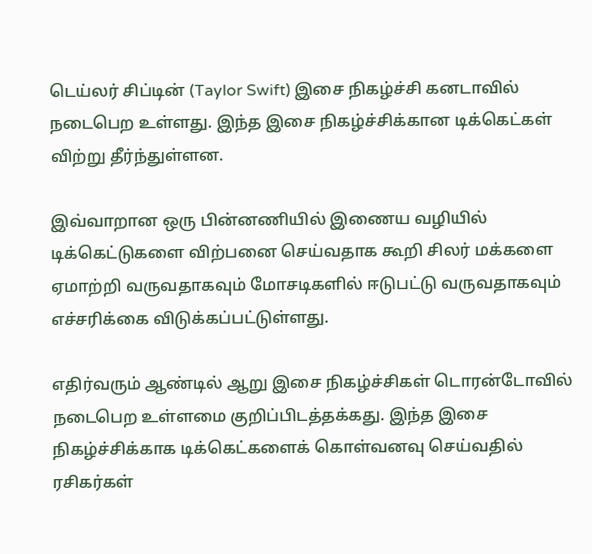டெய்லர் சிப்டின் (Taylor Swift) இசை நிகழ்ச்சி கனடாவில் நடைபெற உள்ளது. இந்த இசை நிகழ்ச்சிக்கான டிக்கெட்கள் விற்று தீர்ந்துள்ளன.

இவ்வாறான ஒரு பின்னணியில் இணைய வழியில் டிக்கெட்டுகளை விற்பனை செய்வதாக கூறி சிலர் மக்களை ஏமாற்றி வருவதாகவும் மோசடிகளில் ஈடுபட்டு வருவதாகவும் எச்சரிக்கை விடுக்கப்பட்டுள்ளது.

எதிர்வரும் ஆண்டில் ஆறு இசை நிகழ்ச்சிகள் டொரன்டோவில் நடைபெற உள்ளமை குறிப்பிடத்தக்கது. இந்த இசை நிகழ்ச்சிக்காக டிக்கெட்களைக் கொள்வனவு செய்வதில் ரசிகர்கள்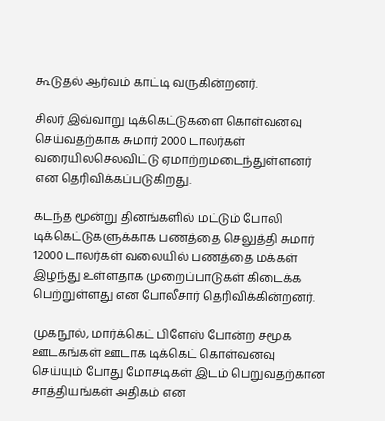கூடுதல் ஆர்வம் காட்டி வருகின்றனர்.

சிலர் இவ்வாறு டிக்கெட்டுகளை கொள்வனவு செய்வதற்காக சுமார் 2000 டாலர்கள் வரையிலசெலவிட்டு ஏமாற்றமடைந்துள்ளனர் என தெரிவிக்கப்படுகிறது.

கடந்த மூன்று தினங்களில் மட்டும் போலி டிக்கெட்டுகளுக்காக பணத்தை செலுத்தி சுமார் 12000 டாலர்கள் வலையில் பணத்தை மக்கள் இழந்து உள்ளதாக முறைப்பாடுகள் கிடைக்க பெற்றுள்ளது என போலீசார் தெரிவிக்கின்றனர்.

முகநூல், மார்க்கெட் பிளேஸ் போன்ற சமூக ஊடகங்கள் ஊடாக டிக்கெட் கொள்வனவு செய்யும் போது மோசடிகள் இடம் பெறுவதற்கான சாத்தியங்கள் அதிகம் என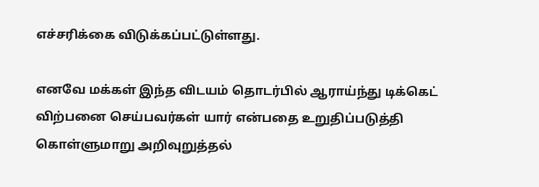எச்சரிக்கை விடுக்கப்பட்டுள்ளது.

எனவே மக்கள் இந்த விடயம் தொடர்பில் ஆராய்ந்து டிக்கெட் விற்பனை செய்பவர்கள் யார் என்பதை உறுதிப்படுத்தி கொள்ளுமாறு அறிவுறுத்தல்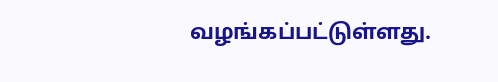வழங்கப்பட்டுள்ளது.